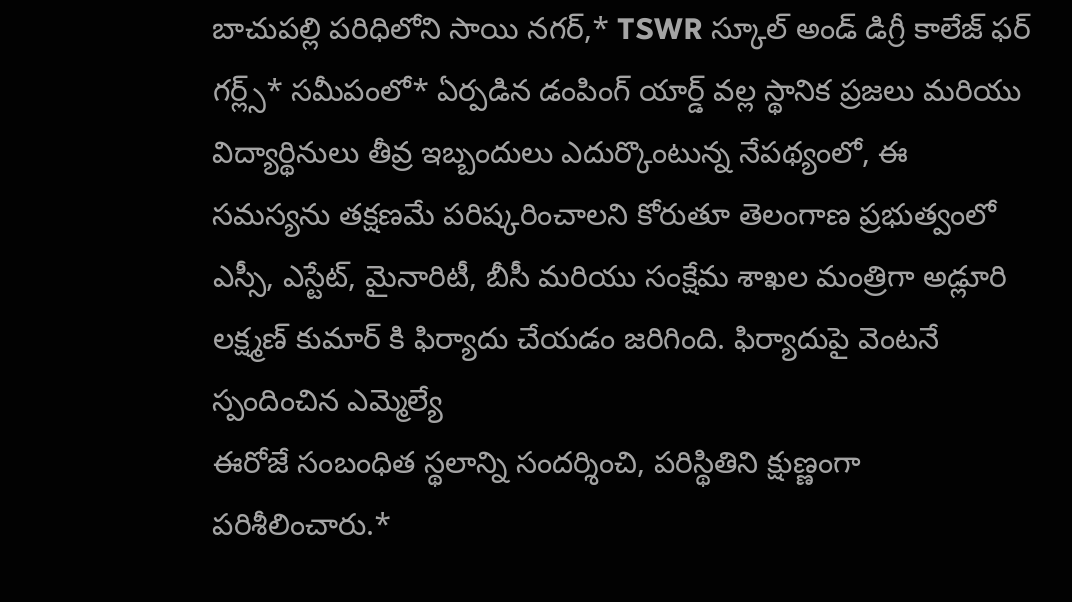బాచుపల్లి పరిధిలోని సాయి నగర్,* TSWR స్కూల్ అండ్ డిగ్రీ కాలేజ్ ఫర్ గర్ల్స్* సమీపంలో* ఏర్పడిన డంపింగ్ యార్డ్ వల్ల స్థానిక ప్రజలు మరియు విద్యార్థినులు తీవ్ర ఇబ్బందులు ఎదుర్కొంటున్న నేపథ్యంలో, ఈ సమస్యను తక్షణమే పరిష్కరించాలని కోరుతూ తెలంగాణ ప్రభుత్వంలో ఎస్సీ, ఎస్టేట్, మైనారిటీ, బీసీ మరియు సంక్షేమ శాఖల మంత్రిగా అడ్లూరి లక్ష్మణ్ కుమార్ కి ఫిర్యాదు చేయడం జరిగింది. ఫిర్యాదుపై వెంటనే స్పందించిన ఎమ్మెల్యే
ఈరోజే సంబంధిత స్థలాన్ని సందర్శించి, పరిస్థితిని క్షుణ్ణంగా పరిశీలించారు.*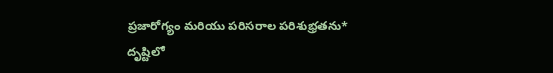ప్రజారోగ్యం మరియు పరిసరాల పరిశుభ్రతను* దృష్టిలో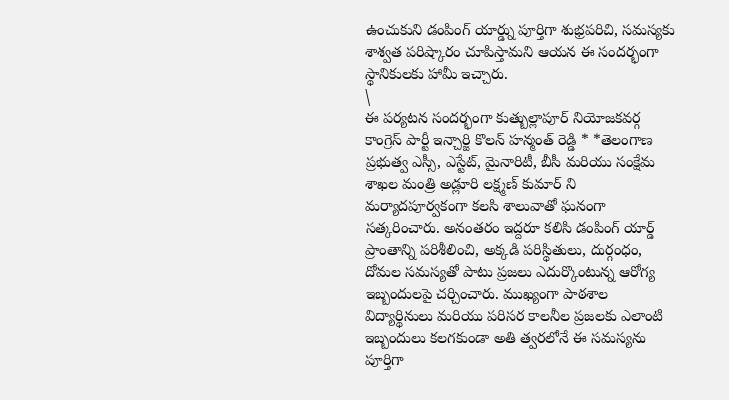ఉంచుకుని డంపింగ్ యార్డ్ను పూర్తిగా శుభ్రపరిచి, సమస్యకు శాశ్వత పరిష్కారం చూపిస్తామని ఆయన ఈ సందర్భంగా స్థానికులకు హామీ ఇచ్చారు.
\
ఈ పర్యటన సందర్భంగా కుత్బుల్లాపూర్ నియోజకవర్గ కాంగ్రెస్ పార్టీ ఇన్చార్జి కొలన్ హన్మంత్ రెడ్డి * *తెలంగాణ ప్రభుత్వ ఎస్సీ, ఎస్టేట్, మైనారిటీ, బీసీ మరియు సంక్షేమ శాఖల మంత్రి అడ్లూరి లక్ష్మణ్ కుమార్ ని మర్యాదపూర్వకంగా కలసి శాలువాతో ఘనంగా సత్కరించారు. అనంతరం ఇద్దరూ కలిసి డంపింగ్ యార్డ్ ప్రాంతాన్ని పరిశీలించి, అక్కడి పరిస్థితులు, దుర్గంధం, దోమల సమస్యతో పాటు ప్రజలు ఎదుర్కొంటున్న ఆరోగ్య ఇబ్బందులపై చర్చించారు. ముఖ్యంగా పాఠశాల విద్యార్థినులు మరియు పరిసర కాలనీల ప్రజలకు ఎలాంటి ఇబ్బందులు కలగకుండా అతి త్వరలోనే ఈ సమస్యను పూర్తిగా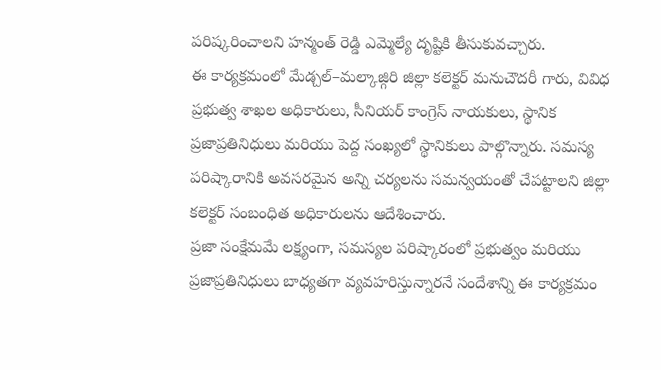పరిష్కరించాలని హన్మంత్ రెడ్డి ఎమ్మెల్యే దృష్టికి తీసుకువచ్చారు.
ఈ కార్యక్రమంలో మేడ్చల్–మల్కాజ్గిరి జిల్లా కలెక్టర్ మనుచౌదరీ గారు, వివిధ ప్రభుత్వ శాఖల అధికారులు, సీనియర్ కాంగ్రెస్ నాయకులు, స్థానిక ప్రజాప్రతినిధులు మరియు పెద్ద సంఖ్యలో స్థానికులు పాల్గొన్నారు. సమస్య పరిష్కారానికి అవసరమైన అన్ని చర్యలను సమన్వయంతో చేపట్టాలని జిల్లా కలెక్టర్ సంబంధిత అధికారులను ఆదేశించారు.
ప్రజా సంక్షేమమే లక్ష్యంగా, సమస్యల పరిష్కారంలో ప్రభుత్వం మరియు ప్రజాప్రతినిధులు బాధ్యతగా వ్యవహరిస్తున్నారనే సందేశాన్ని ఈ కార్యక్రమం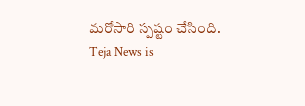మరోసారి స్పష్టం చేసింది.
Teja News is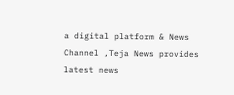a digital platform & News Channel ,Teja News provides latest news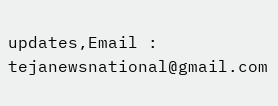updates,Email : tejanewsnational@gmail.com